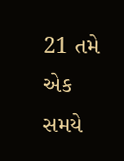21 તમે એક સમયે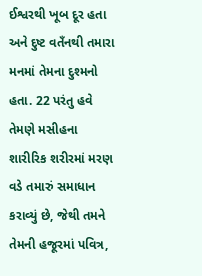ઈશ્વરથી ખૂબ દૂર હતા અને દુષ્ટ વતઁનથી તમારા મનમાં તેમના દુશ્મનો હતા. 22 પરંતુ હવે તેમણે મસીહના શારીરિક શરીરમાં મરણ વડે તમારું સમાધાન કરાવ્યું છે, જેથી તમને તેમની હજૂરમાં પવિત્ર,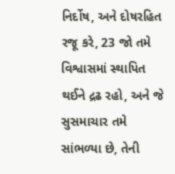નિર્દોષ, અને દોષરહિત રજૂ કરે, 23 જો તમે વિશ્વાસમાં સ્થાપિત થઈને દ્રઢ રહો, અને જે સુસમાચાર તમે સાંભળ્યા છે, તેની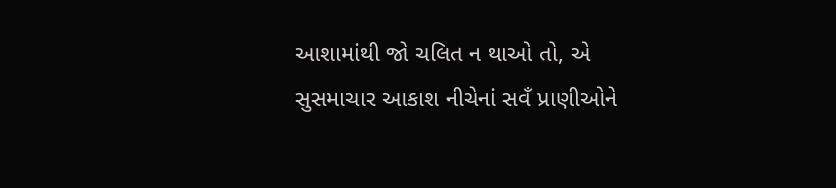આશામાંથી જો ચલિત ન થાઓ તો, એ સુસમાચાર આકાશ નીચેનાં સવઁ પ્રાણીઓને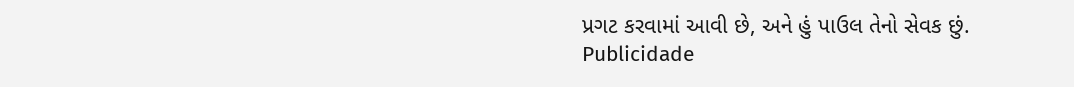પ્રગટ કરવામાં આવી છે, અને હું પાઉલ તેનો સેવક છું.
Publicidade